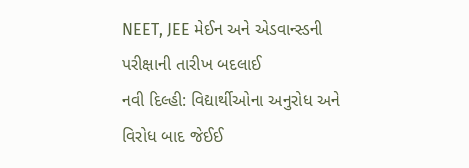NEET, JEE મેઈન અને એડવાન્સ્ડની પરીક્ષાની તારીખ બદલાઈ
નવી દિલ્હી: વિદ્યાર્થીઓના અનુરોધ અને વિરોધ બાદ જેઈઈ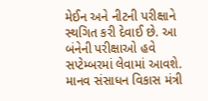મેઈન અને નીટની પરીક્ષાને સ્થગિત કરી દેવાઈ છે. આ બંનેની પરીક્ષાઓ હવે સપ્ટેમ્બરમાં લેવામાં આવશે. માનવ સંસાધન વિકાસ મંત્રી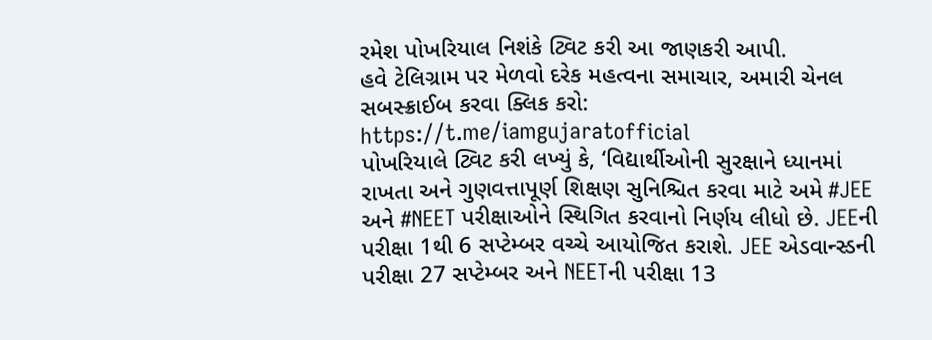રમેશ પોખરિયાલ નિશંકે ટ્વિટ કરી આ જાણકરી આપી.
હવે ટેલિગ્રામ પર મેળવો દરેક મહત્વના સમાચાર, અમારી ચેનલ સબસ્ક્રાઈબ કરવા ક્લિક કરો: https://t.me/iamgujaratofficial
પોખરિયાલે ટ્વિટ કરી લખ્યું કે, ‘વિદ્યાર્થીઓની સુરક્ષાને ધ્યાનમાં રાખતા અને ગુણવત્તાપૂર્ણ શિક્ષણ સુનિશ્ચિત કરવા માટે અમે #JEE અને #NEET પરીક્ષાઓને સ્થિગિત કરવાનો નિર્ણય લીધો છે. JEEની પરીક્ષા 1થી 6 સપ્ટેમ્બર વચ્ચે આયોજિત કરાશે. JEE એડવાન્સ્ડની પરીક્ષા 27 સપ્ટેમ્બર અને NEETની પરીક્ષા 13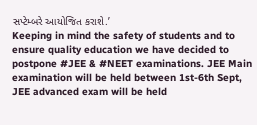સપ્ટેમ્બરે આયોજિત કરાશે.’
Keeping in mind the safety of students and to ensure quality education we have decided to postpone #JEE & #NEET examinations. JEE Main examination will be held between 1st-6th Sept, JEE advanced exam will be held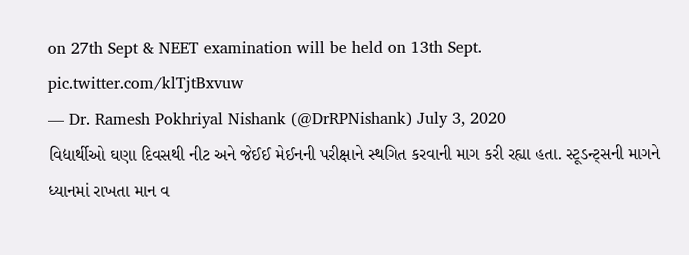on 27th Sept & NEET examination will be held on 13th Sept. pic.twitter.com/klTjtBxvuw
— Dr. Ramesh Pokhriyal Nishank (@DrRPNishank) July 3, 2020
વિદ્યાર્થીઓ ઘણા દિવસથી નીટ અને જેઈઈ મેઈનની પરીક્ષાને સ્થગિત કરવાની માગ કરી રહ્યા હતા. સ્ટૂડન્ટ્સની માગને ધ્યાનમાં રાખતા માન વ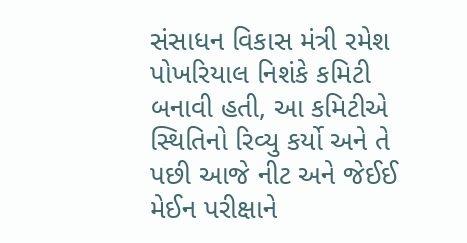સંસાધન વિકાસ મંત્રી રમેશ પોખરિયાલ નિશંકે કમિટી બનાવી હતી, આ કમિટીએ સ્થિતિનો રિવ્યુ કર્યો અને તે પછી આજે નીટ અને જેઈઈ મેઈન પરીક્ષાને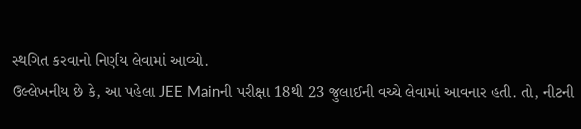સ્થગિત કરવાનો નિર્ણય લેવામાં આવ્યો.
ઉલ્લેખનીય છે કે, આ પહેલા JEE Mainની પરીક્ષા 18થી 23 જુલાઈની વચ્ચે લેવામાં આવનાર હતી. તો, નીટની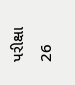પરીક્ષા 26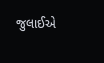જુલાઈએ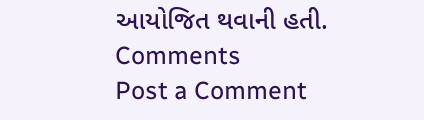આયોજિત થવાની હતી.
Comments
Post a Comment